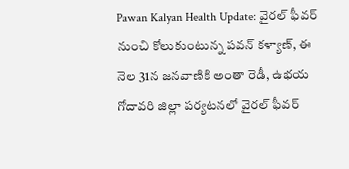Pawan Kalyan Health Update: వైరల్ ఫీవర్ నుంచి కోలుకుంటున్న పవన్ కళ్యాణ్, ఈ నెల 31న జనవాణికి అంతా రెడీ, ఉభయ గోదావరి జిల్లా పర్యటనలో వైరల్ ఫీవర్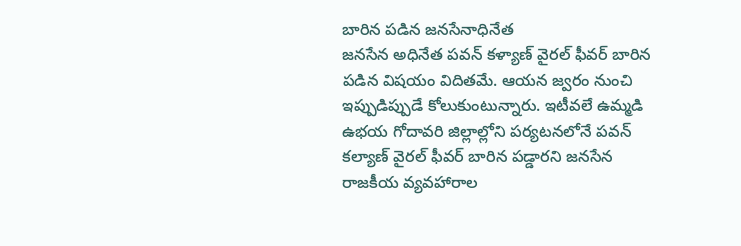బారిన పడిన జనసేనాధినేత
జనసేన అధినేత పవన్ కళ్యాణ్ వైరల్ ఫీవర్ బారిన పడిన విషయం విదితమే. ఆయన జ్వరం నుంచి ఇప్పుడిప్పుడే కోలుకుంటున్నారు. ఇటీవలే ఉమ్మడి ఉభయ గోదావరి జిల్లాల్లోని పర్యటనలోనే పవన్ కల్యాణ్ వైరల్ ఫీవర్ బారిన పడ్డారని జనసేన రాజకీయ వ్యవహారాల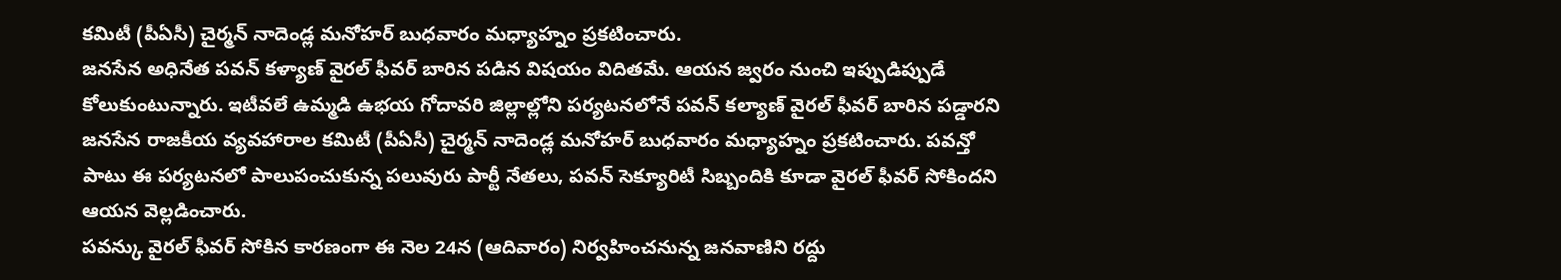కమిటీ (పీఏసీ) చైర్మన్ నాదెండ్ల మనోహర్ బుధవారం మధ్యాహ్నం ప్రకటించారు.
జనసేన అధినేత పవన్ కళ్యాణ్ వైరల్ ఫీవర్ బారిన పడిన విషయం విదితమే. ఆయన జ్వరం నుంచి ఇప్పుడిప్పుడే కోలుకుంటున్నారు. ఇటీవలే ఉమ్మడి ఉభయ గోదావరి జిల్లాల్లోని పర్యటనలోనే పవన్ కల్యాణ్ వైరల్ ఫీవర్ బారిన పడ్డారని జనసేన రాజకీయ వ్యవహారాల కమిటీ (పీఏసీ) చైర్మన్ నాదెండ్ల మనోహర్ బుధవారం మధ్యాహ్నం ప్రకటించారు. పవన్తో పాటు ఈ పర్యటనలో పాలుపంచుకున్న పలువురు పార్టీ నేతలు, పవన్ సెక్యూరిటీ సిబ్బందికి కూడా వైరల్ ఫీవర్ సోకిందని ఆయన వెల్లడించారు.
పవన్కు వైరల్ ఫీవర్ సోకిన కారణంగా ఈ నెల 24న (ఆదివారం) నిర్వహించనున్న జనవాణిని రద్దు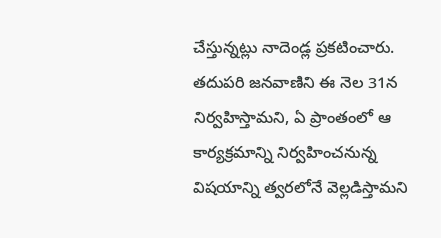చేస్తున్నట్లు నాదెండ్ల ప్రకటించారు. తదుపరి జనవాణిని ఈ నెల 31న నిర్వహిస్తామని, ఏ ప్రాంతంలో ఆ కార్యక్రమాన్ని నిర్వహించనున్న విషయాన్ని త్వరలోనే వెల్లడిస్తామని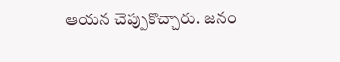ఆయన చెప్పుకొచ్చారు. జనం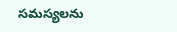సమస్యలను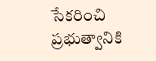సేకరించి ప్రభుత్వానికి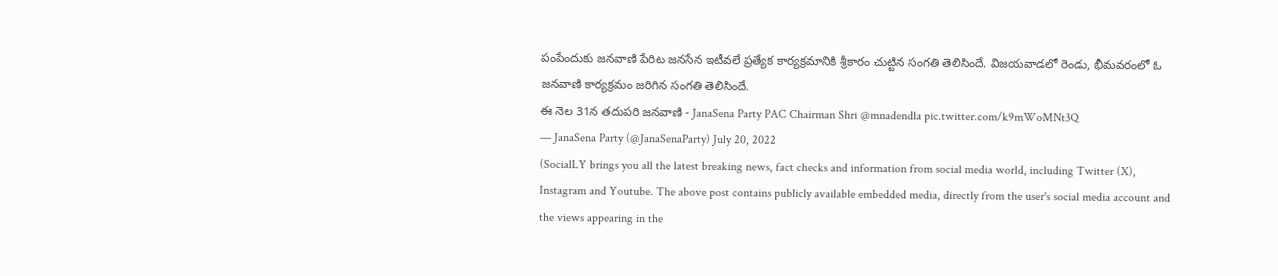పంపేందుకు జనవాణి పేరిట జనసేన ఇటీవలే ప్రత్యేక కార్యక్రమానికి శ్రీకారం చుట్టిన సంగతి తెలిసిందే. విజయవాడలో రెండు, భీమవరంలో ఓ జనవాణి కార్యక్రమం జరిగిన సంగతి తెలిసిందే.
ఈ నెల 31న తదుపరి జనవాణి - JanaSena Party PAC Chairman Shri @mnadendla pic.twitter.com/k9mWoMNt3Q
— JanaSena Party (@JanaSenaParty) July 20, 2022
(SocialLY brings you all the latest breaking news, fact checks and information from social media world, including Twitter (X), Instagram and Youtube. The above post contains publicly available embedded media, directly from the user's social media account and the views appearing in the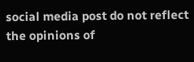social media post do not reflect the opinions of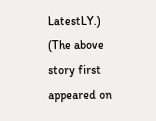LatestLY.)
(The above story first appeared on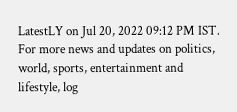LatestLY on Jul 20, 2022 09:12 PM IST. For more news and updates on politics, world, sports, entertainment and lifestyle, log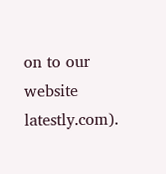on to our website latestly.com).